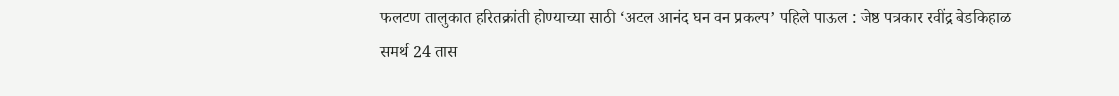फलटण तालुकात हरितक्रांती होण्याच्या साठी ‘अटल आनंद घन वन प्रकल्प’ पहिले पाऊल : जेष्ठ पत्रकार रवींद्र बेडकिहाळ
समर्थ 24 तास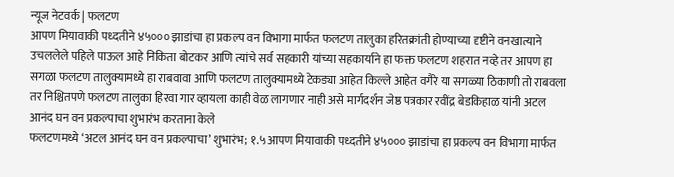न्यूज नेटवर्क | फलटण
आपण मियावाकी पध्दतीने ४५००० झाडांचा हा प्रकल्प वन विभागा मार्फत फलटण तालुका हरितक्रांती होण्याच्या दृष्टीने वनखात्याने उचललेले पहिले पाऊल आहे निकिता बोटकर आणि त्यांचे सर्व सहकारी यांच्या सहकार्याने हा फक्त फलटण शहरात नव्हे तर आपण हा सगळा फलटण तालुक्यामध्ये हा राबवावा आणि फलटण तालुक्यामध्ये टेकड्या आहेत किल्ले आहेत वगैरे या सगळ्या ठिकाणी तो राबवला तर निश्चितपणे फलटण तालुका हिरवा गार व्हायला काही वेळ लागणार नाही असे मार्गदर्शन जेष्ठ पत्रकार रवींद्र बेडकिहाळ यांनी अटल आनंद घन वन प्रकल्पाचा शुभारंभ करताना केले
फलटणमध्ये ‘अटल आनंद घन वन प्रकल्पाचा’ शुभारंभ; १.५आपण मियावाकी पध्दतीने ४५००० झाडांचा हा प्रकल्प वन विभागा मार्फत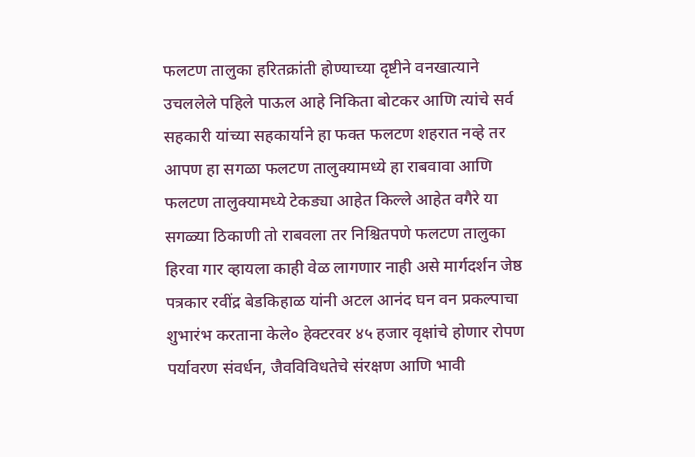फलटण तालुका हरितक्रांती होण्याच्या दृष्टीने वनखात्याने उचललेले पहिले पाऊल आहे निकिता बोटकर आणि त्यांचे सर्व सहकारी यांच्या सहकार्याने हा फक्त फलटण शहरात नव्हे तर आपण हा सगळा फलटण तालुक्यामध्ये हा राबवावा आणि फलटण तालुक्यामध्ये टेकड्या आहेत किल्ले आहेत वगैरे या सगळ्या ठिकाणी तो राबवला तर निश्चितपणे फलटण तालुका हिरवा गार व्हायला काही वेळ लागणार नाही असे मार्गदर्शन जेष्ठ पत्रकार रवींद्र बेडकिहाळ यांनी अटल आनंद घन वन प्रकल्पाचा शुभारंभ करताना केले० हेक्टरवर ४५ हजार वृक्षांचे होणार रोपण
पर्यावरण संवर्धन, जैवविविधतेचे संरक्षण आणि भावी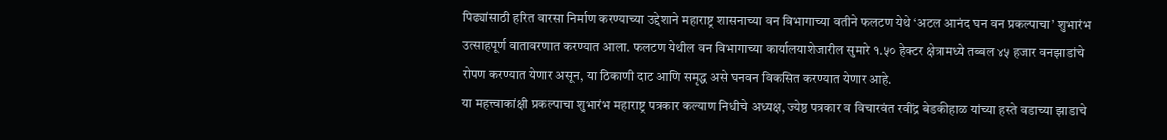पिढ्यांसाठी हरित वारसा निर्माण करण्याच्या उद्देशाने महाराष्ट्र शासनाच्या वन विभागाच्या वतीने फलटण येथे ‘अटल आनंद घन वन प्रकल्पाचा’ शुभारंभ उत्साहपूर्ण वातावरणात करण्यात आला. फलटण येथील वन विभागाच्या कार्यालयाशेजारील सुमारे १.५० हेक्टर क्षेत्रामध्ये तब्बल ४५ हजार वनझाडांचे रोपण करण्यात येणार असून, या ठिकाणी दाट आणि समृद्ध असे घनवन विकसित करण्यात येणार आहे.
या महत्त्वाकांक्षी प्रकल्पाचा शुभारंभ महाराष्ट्र पत्रकार कल्याण निधीचे अध्यक्ष, ज्येष्ठ पत्रकार व विचारवंत रवींद्र बेडकीहाळ यांच्या हस्ते वडाच्या झाडाचे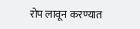रोप लावून करण्यात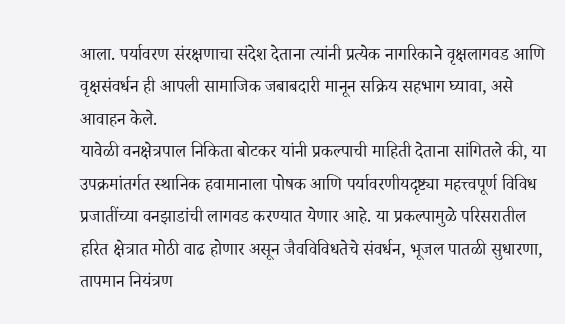आला. पर्यावरण संरक्षणाचा संदेश देताना त्यांनी प्रत्येक नागरिकाने वृक्षलागवड आणि वृक्षसंवर्धन ही आपली सामाजिक जबाबदारी मानून सक्रिय सहभाग घ्यावा, असे आवाहन केले.
यावेळी वनक्षेत्रपाल निकिता बोटकर यांनी प्रकल्पाची माहिती देताना सांगितले की, या उपक्रमांतर्गत स्थानिक हवामानाला पोषक आणि पर्यावरणीयदृष्ट्या महत्त्वपूर्ण विविध प्रजातींच्या वनझाडांची लागवड करण्यात येणार आहे. या प्रकल्पामुळे परिसरातील हरित क्षेत्रात मोठी वाढ होणार असून जैवविविधतेचे संवर्धन, भूजल पातळी सुधारणा, तापमान नियंत्रण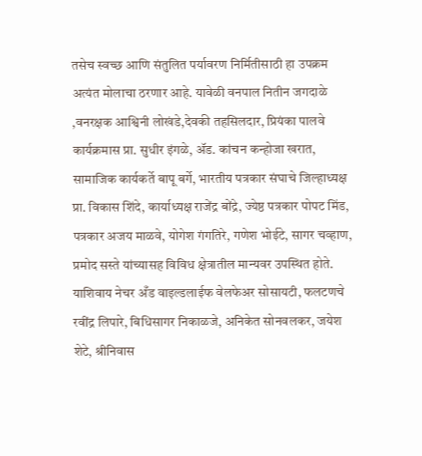तसेच स्वच्छ आणि संतुलित पर्यावरण निर्मितीसाठी हा उपक्रम अत्यंत मोलाचा ठरणार आहे. यावेळी वनपाल नितीन जगदाळे ,वनरक्षक आश्विनी लोखंडे,देवकी तहसिलदार, प्रियंका पालवे
कार्यक्रमास प्रा. सुधीर इंगळे, ॲड. कांचन कन्होजा खरात, सामाजिक कार्यकर्ते बापू बर्गे, भारतीय पत्रकार संघाचे जिल्हाध्यक्ष प्रा. विकास शिंदे, कार्याध्यक्ष राजेंद्र बोंद्रे, ज्येष्ठ पत्रकार पोपट मिंड, पत्रकार अजय माळवे, योगेश गंगतिरे, गणेश भोईटे, सागर चव्हाण, प्रमोद सस्ते यांच्यासह विविध क्षेत्रातील मान्यवर उपस्थित होते.
याशिवाय नेचर अँड वाइल्डलाईफ वेलफेअर सोसायटी, फलटणचे रवींद्र लिपारे, बिधिसागर निकाळजे, अनिकेत सोनवलकर, जयेश शेटे, श्रीनिवास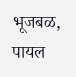भूजबळ, पायल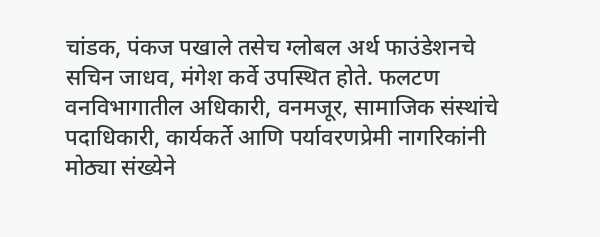चांडक, पंकज पखाले तसेच ग्लोबल अर्थ फाउंडेशनचे सचिन जाधव, मंगेश कर्वे उपस्थित होते. फलटण वनविभागातील अधिकारी, वनमजूर, सामाजिक संस्थांचे पदाधिकारी, कार्यकर्ते आणि पर्यावरणप्रेमी नागरिकांनी मोठ्या संख्येने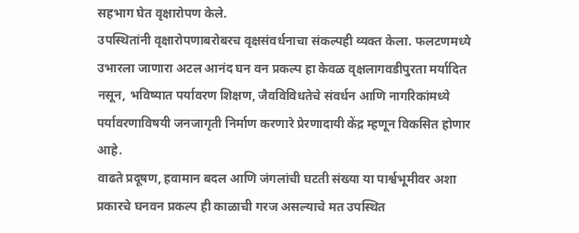सहभाग घेत वृक्षारोपण केले.
उपस्थितांनी वृक्षारोपणाबरोबरच वृक्षसंवर्धनाचा संकल्पही व्यक्त केला. फलटणमध्ये उभारला जाणारा अटल आनंद घन वन प्रकल्प हा केवळ वृक्षलागवडीपुरता मर्यादित नसून, भविष्यात पर्यावरण शिक्षण, जैवविविधतेचे संवर्धन आणि नागरिकांमध्ये पर्यावरणाविषयी जनजागृती निर्माण करणारे प्रेरणादायी केंद्र म्हणून विकसित होणार आहे.
वाढते प्रदूषण, हवामान बदल आणि जंगलांची घटती संख्या या पार्श्वभूमीवर अशा प्रकारचे घनवन प्रकल्प ही काळाची गरज असल्याचे मत उपस्थित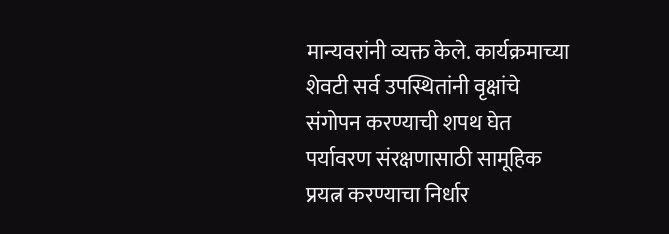मान्यवरांनी व्यक्त केले. कार्यक्रमाच्या शेवटी सर्व उपस्थितांनी वृक्षांचे संगोपन करण्याची शपथ घेत पर्यावरण संरक्षणासाठी सामूहिक प्रयत्न करण्याचा निर्धार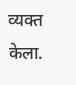व्यक्त केला.